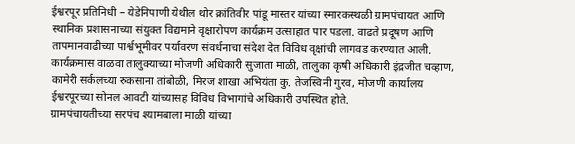ईश्वरपूर प्रतिनिधी – येडेनिपाणी येथील थोर क्रांतिवीर पांडू मास्तर यांच्या स्मारकस्थळी ग्रामपंचायत आणि स्थानिक प्रशासनाच्या संयुक्त विद्यमाने वृक्षारोपण कार्यक्रम उत्साहात पार पडला. वाढते प्रदूषण आणि तापमानवाढीच्या पार्श्वभूमीवर पर्यावरण संवर्धनाचा संदेश देत विविध वृक्षांची लागवड करण्यात आली.
कार्यक्रमास वाळवा तालुक्याच्या मोजणी अधिकारी सुजाता माळी, तालुका कृषी अधिकारी इंद्रजीत चव्हाण, कामेरी सर्कलच्या रुकसाना तांबोळी, मिरज शाखा अभियंता कु. तेजस्विनी गुरव, मोजणी कार्यालय ईश्वरपूरच्या सोनल आवटी यांच्यासह विविध विभागांचे अधिकारी उपस्थित होते.
ग्रामपंचायतीच्या सरपंच श्यामबाला माळी यांच्या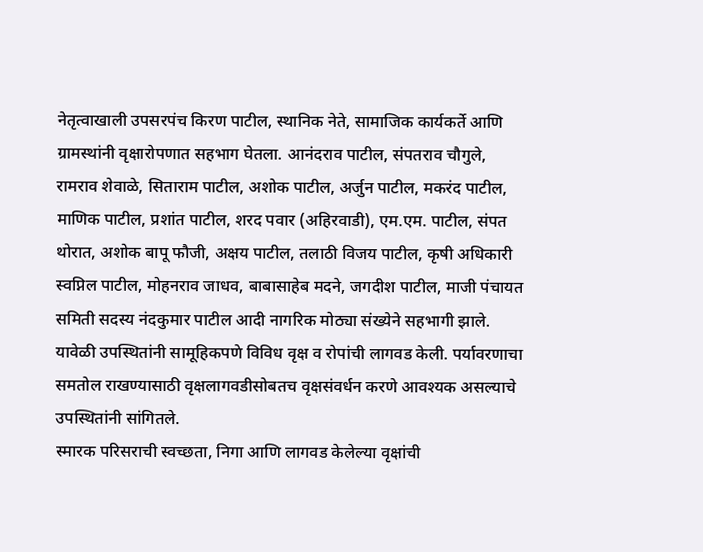नेतृत्वाखाली उपसरपंच किरण पाटील, स्थानिक नेते, सामाजिक कार्यकर्ते आणि ग्रामस्थांनी वृक्षारोपणात सहभाग घेतला. आनंदराव पाटील, संपतराव चौगुले, रामराव शेवाळे, सिताराम पाटील, अशोक पाटील, अर्जुन पाटील, मकरंद पाटील, माणिक पाटील, प्रशांत पाटील, शरद पवार (अहिरवाडी), एम.एम. पाटील, संपत थोरात, अशोक बापू फौजी, अक्षय पाटील, तलाठी विजय पाटील, कृषी अधिकारी स्वप्निल पाटील, मोहनराव जाधव, बाबासाहेब मदने, जगदीश पाटील, माजी पंचायत समिती सदस्य नंदकुमार पाटील आदी नागरिक मोठ्या संख्येने सहभागी झाले.
यावेळी उपस्थितांनी सामूहिकपणे विविध वृक्ष व रोपांची लागवड केली. पर्यावरणाचा समतोल राखण्यासाठी वृक्षलागवडीसोबतच वृक्षसंवर्धन करणे आवश्यक असल्याचे उपस्थितांनी सांगितले.
स्मारक परिसराची स्वच्छता, निगा आणि लागवड केलेल्या वृक्षांची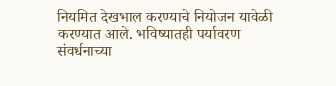नियमित देखभाल करण्याचे नियोजन यावेळी करण्यात आले. भविष्यातही पर्यावरण संवर्धनाच्या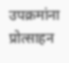उपक्रमांना प्रोत्साहन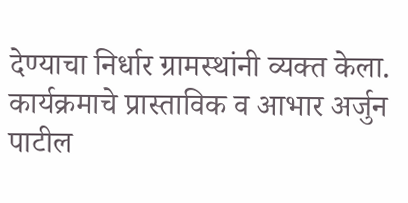देण्याचा निर्धार ग्रामस्थांनी व्यक्त केला.
कार्यक्रमाचे प्रास्ताविक व आभार अर्जुन पाटील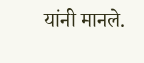यांनी मानले.